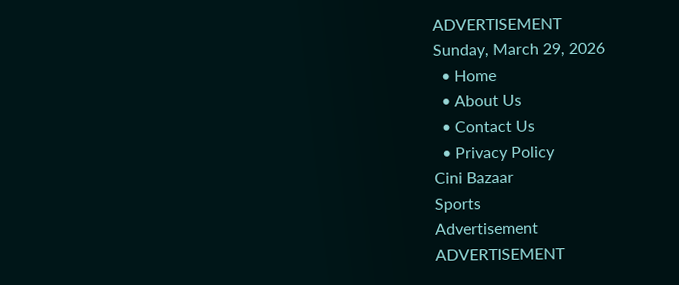ADVERTISEMENT
Sunday, March 29, 2026
  • Home
  • About Us
  • Contact Us
  • Privacy Policy
Cini Bazaar
Sports
Advertisement
ADVERTISEMENT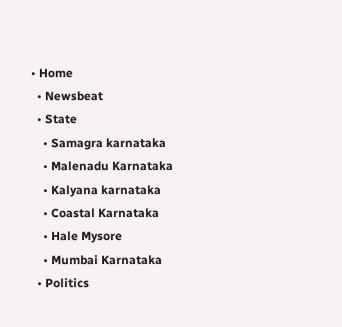• Home
  • Newsbeat
  • State
    • Samagra karnataka
    • Malenadu Karnataka
    • Kalyana karnataka
    • Coastal Karnataka
    • Hale Mysore
    • Mumbai Karnataka
  • Politics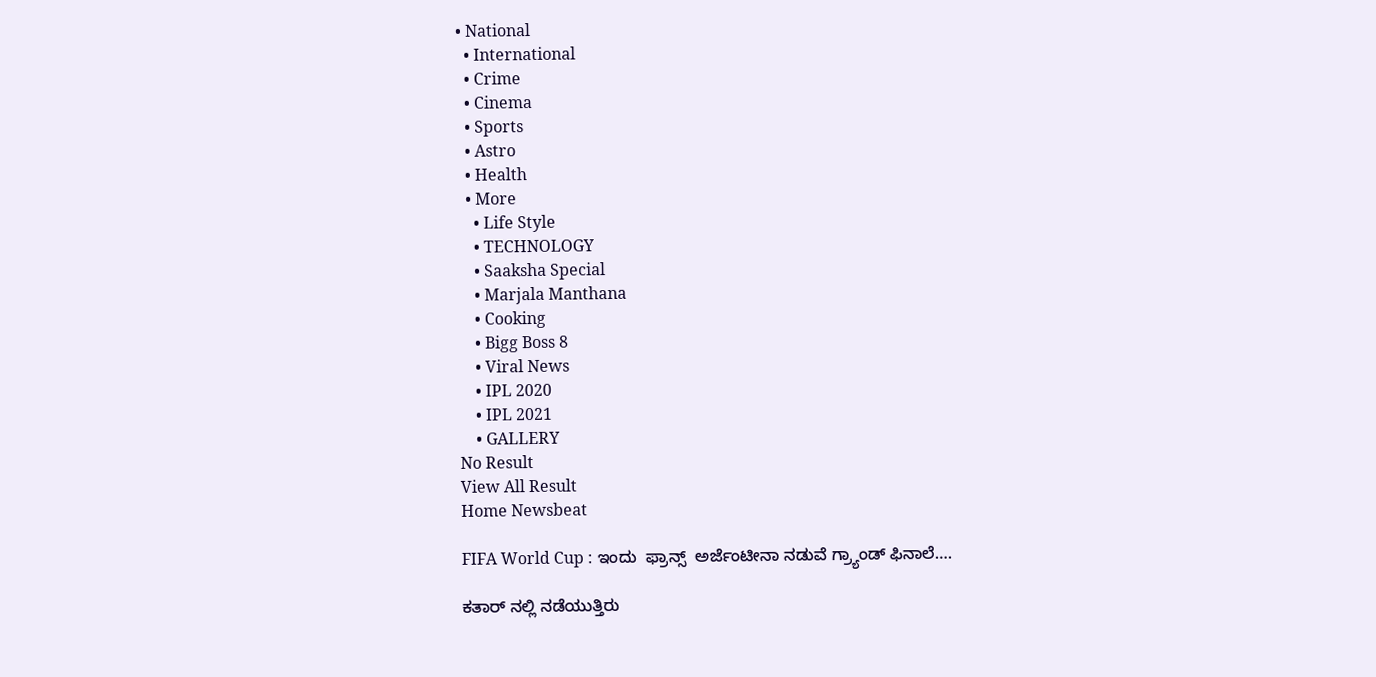• National
  • International
  • Crime
  • Cinema
  • Sports
  • Astro
  • Health
  • More
    • Life Style
    • TECHNOLOGY
    • Saaksha Special
    • Marjala Manthana
    • Cooking
    • Bigg Boss 8
    • Viral News
    • IPL 2020
    • IPL 2021
    • GALLERY
No Result
View All Result
Home Newsbeat

FIFA World Cup : ಇಂದು  ಫ್ರಾನ್ಸ್  ಅರ್ಜೆಂಟೀನಾ ನಡುವೆ ಗ್ರ್ಯಾಂಡ್ ಫಿನಾಲೆ….

ಕತಾರ್ ನಲ್ಲಿ ನಡೆಯುತ್ತಿರು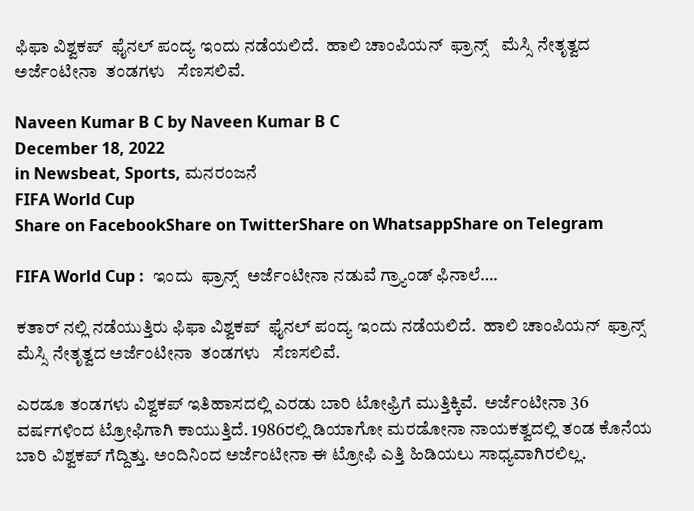ಫಿಫಾ ವಿಶ್ವಕಪ್  ಫೈನಲ್ ಪಂದ್ಯ ಇಂದು ನಡೆಯಲಿದೆ.  ಹಾಲಿ ಚಾಂಪಿಯನ್  ಫ್ರಾನ್ಸ್   ಮೆಸ್ಸಿ ನೇತೃತ್ವದ ಅರ್ಜೆಂಟೀನಾ  ತಂಡಗಳು   ಸೆಣಸಲಿವೆ.

Naveen Kumar B C by Naveen Kumar B C
December 18, 2022
in Newsbeat, Sports, ಮನರಂಜನೆ
FIFA World Cup
Share on FacebookShare on TwitterShare on WhatsappShare on Telegram

FIFA World Cup :  ಇಂದು  ಫ್ರಾನ್ಸ್  ಅರ್ಜೆಂಟೀನಾ ನಡುವೆ ಗ್ರ್ಯಾಂಡ್ ಫಿನಾಲೆ….

ಕತಾರ್ ನಲ್ಲಿ ನಡೆಯುತ್ತಿರು ಫಿಫಾ ವಿಶ್ವಕಪ್  ಫೈನಲ್ ಪಂದ್ಯ ಇಂದು ನಡೆಯಲಿದೆ.  ಹಾಲಿ ಚಾಂಪಿಯನ್  ಫ್ರಾನ್ಸ್   ಮೆಸ್ಸಿ ನೇತೃತ್ವದ ಅರ್ಜೆಂಟೀನಾ  ತಂಡಗಳು   ಸೆಣಸಲಿವೆ.

ಎರಡೂ ತಂಡಗಳು ವಿಶ್ವಕಪ್ ಇತಿಹಾಸದಲ್ಲಿ ಎರಡು ಬಾರಿ ಟೋಫ್ರಿಗೆ ಮುತ್ತಿಕ್ಕಿವೆ.  ಅರ್ಜೆಂಟೀನಾ 36 ವರ್ಷಗಳಿಂದ ಟ್ರೋಫಿಗಾಗಿ ಕಾಯುತ್ತಿದೆ. 1986ರಲ್ಲಿ ಡಿಯಾಗೋ ಮರಡೋನಾ ನಾಯಕತ್ವದಲ್ಲಿ ತಂಡ ಕೊನೆಯ ಬಾರಿ ವಿಶ್ವಕಪ್ ಗೆದ್ದಿತ್ತು. ಅಂದಿನಿಂದ ಅರ್ಜೆಂಟೀನಾ ಈ ಟ್ರೋಫಿ ಎತ್ತಿ ಹಿಡಿಯಲು ಸಾಧ್ಯವಾಗಿರಲಿಲ್ಲ.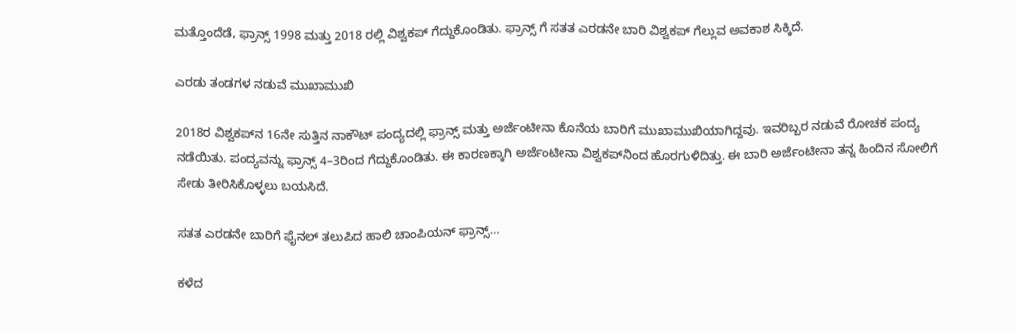ಮತ್ತೊಂದೆಡೆ, ಫ್ರಾನ್ಸ್ 1998 ಮತ್ತು 2018 ರಲ್ಲಿ ವಿಶ್ವಕಪ್ ಗೆದ್ದುಕೊಂಡಿತು. ಫ್ರಾನ್ಸ್ ಗೆ ಸತತ ಎರಡನೇ ಬಾರಿ ವಿಶ್ವಕಪ್ ಗೆಲ್ಲುವ ಅವಕಾಶ ಸಿಕ್ಕಿದೆ.

ಎರಡು ತಂಡಗಳ ನಡುವೆ ಮುಖಾಮುಖಿ

2018ರ ವಿಶ್ವಕಪ್‌ನ 16ನೇ ಸುತ್ತಿನ ನಾಕೌಟ್ ಪಂದ್ಯದಲ್ಲಿ ಫ್ರಾನ್ಸ್ ಮತ್ತು ಅರ್ಜೆಂಟೀನಾ ಕೊನೆಯ ಬಾರಿಗೆ ಮುಖಾಮುಖಿಯಾಗಿದ್ದವು. ಇವರಿಬ್ಬರ ನಡುವೆ ರೋಚಕ ಪಂದ್ಯ ನಡೆಯಿತು. ಪಂದ್ಯವನ್ನು ಫ್ರಾನ್ಸ್ 4–3ರಿಂದ ಗೆದ್ದುಕೊಂಡಿತು. ಈ ಕಾರಣಕ್ಕಾಗಿ ಅರ್ಜೆಂಟೀನಾ ವಿಶ್ವಕಪ್‌ನಿಂದ ಹೊರಗುಳಿದಿತ್ತು. ಈ ಬಾರಿ ಅರ್ಜೆಂಟೀನಾ ತನ್ನ ಹಿಂದಿನ ಸೋಲಿಗೆ ಸೇಡು ತೀರಿಸಿಕೊಳ್ಳಲು ಬಯಸಿದೆ.

ಸತತ ಎರಡನೇ ಬಾರಿಗೆ ಫೈನಲ್ ತಲುಪಿದ ಹಾಲಿ ಚಾಂಪಿಯನ್ ಫ್ರಾನ್ಸ್…

ಕಳೆದ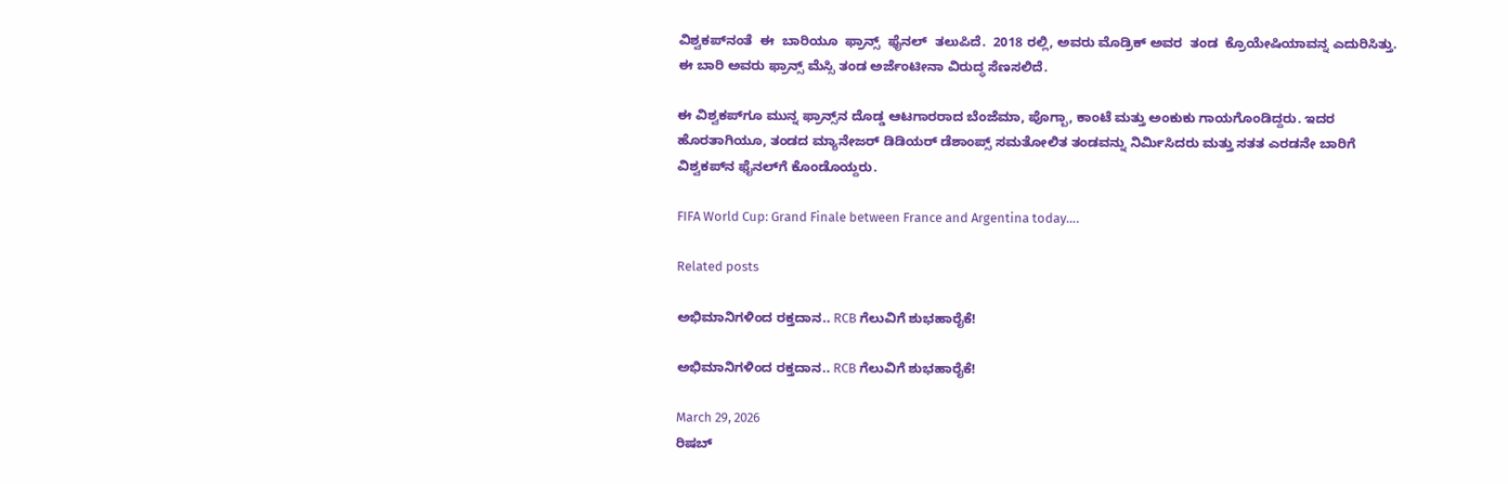ವಿಶ್ವಕಪ್‌ನಂತೆ  ಈ  ಬಾರಿಯೂ  ಫ್ರಾನ್ಸ್‌  ಫೈನಲ್‌  ತಲುಪಿದೆ.  2018 ರಲ್ಲಿ, ಅವರು ಮೊಡ್ರಿಕ್ ಅವರ  ತಂಡ  ಕ್ರೊಯೇಷಿಯಾವನ್ನ ಎದುರಿಸಿತ್ತು.   ಈ ಬಾರಿ ಅವರು ಫ್ರಾನ್ಸ್ ಮೆಸ್ಸಿ ತಂಡ ಅರ್ಜೆಂಟೀನಾ ವಿರುದ್ಧ ಸೆಣಸಲಿದೆ.

ಈ ವಿಶ್ವಕಪ್‌ಗೂ ಮುನ್ನ ಫ್ರಾನ್ಸ್‌ನ ದೊಡ್ಡ ಆಟಗಾರರಾದ ಬೆಂಜೆಮಾ, ಪೊಗ್ಬಾ, ಕಾಂಟೆ ಮತ್ತು ಅಂಕುಕು ಗಾಯಗೊಂಡಿದ್ದರು. ಇದರ ಹೊರತಾಗಿಯೂ, ತಂಡದ ಮ್ಯಾನೇಜರ್ ಡಿಡಿಯರ್ ಡೆಶಾಂಪ್ಸ್ ಸಮತೋಲಿತ ತಂಡವನ್ನು ನಿರ್ಮಿಸಿದರು ಮತ್ತು ಸತತ ಎರಡನೇ ಬಾರಿಗೆ ವಿಶ್ವಕಪ್‌ನ ಫೈನಲ್‌ಗೆ ಕೊಂಡೊಯ್ದರು.

FIFA World Cup: Grand Finale between France and Argentina today….

Related posts

ಅಭಿಮಾನಿಗಳಿಂದ ರಕ್ತದಾನ.. RCB ಗೆಲುವಿಗೆ ಶುಭಹಾರೈಕೆ!

ಅಭಿಮಾನಿಗಳಿಂದ ರಕ್ತದಾನ.. RCB ಗೆಲುವಿಗೆ ಶುಭಹಾರೈಕೆ!

March 29, 2026
ರಿಷಬ್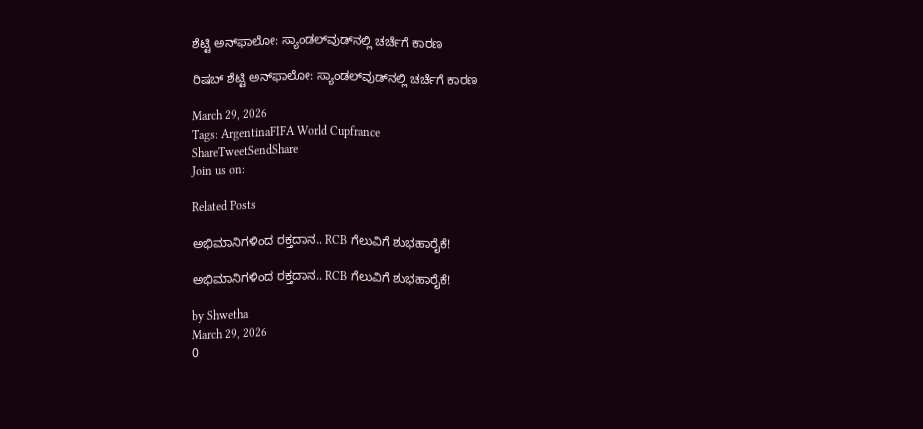ಶೆಟ್ಟಿ ಅನ್‌ಫಾಲೋ: ಸ್ಯಾಂಡಲ್‌ವುಡ್‌ನಲ್ಲಿ ಚರ್ಚೆಗೆ ಕಾರಣ

ರಿಷಬ್ ಶೆಟ್ಟಿ ಅನ್‌ಫಾಲೋ: ಸ್ಯಾಂಡಲ್‌ವುಡ್‌ನಲ್ಲಿ ಚರ್ಚೆಗೆ ಕಾರಣ

March 29, 2026
Tags: ArgentinaFIFA World Cupfrance
ShareTweetSendShare
Join us on:

Related Posts

ಅಭಿಮಾನಿಗಳಿಂದ ರಕ್ತದಾನ.. RCB ಗೆಲುವಿಗೆ ಶುಭಹಾರೈಕೆ!

ಅಭಿಮಾನಿಗಳಿಂದ ರಕ್ತದಾನ.. RCB ಗೆಲುವಿಗೆ ಶುಭಹಾರೈಕೆ!

by Shwetha
March 29, 2026
0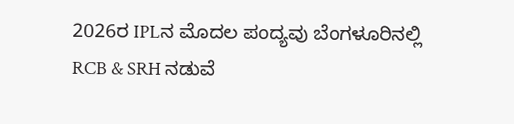2026ರ IPLನ ಮೊದಲ ಪಂದ್ಯವು ಬೆಂಗಳೂರಿನಲ್ಲಿ RCB & SRH ನಡುವೆ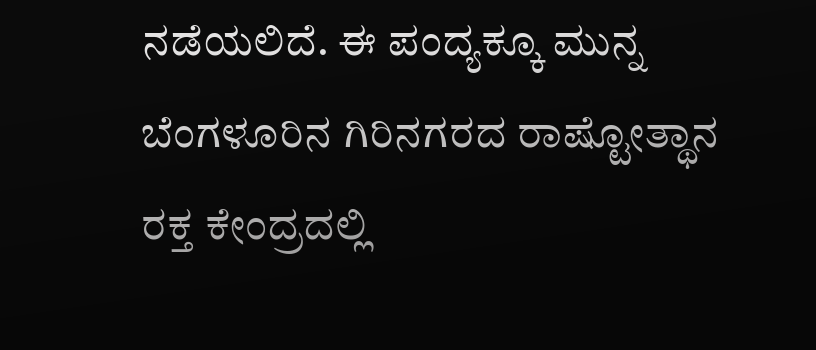ನಡೆಯಲಿದೆ. ಈ ಪಂದ್ಯಕ್ಕೂ ಮುನ್ನ ಬೆಂಗಳೂರಿನ ಗಿರಿನಗರದ ರಾಷ್ಟೋತ್ಥಾನ ರಕ್ತ ಕೇಂದ್ರದಲ್ಲಿ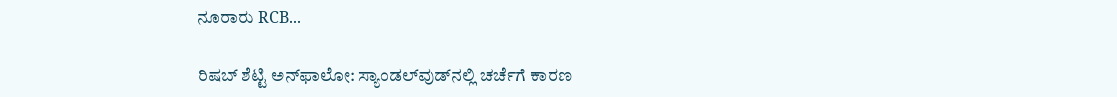ನೂರಾರು RCB...

ರಿಷಬ್ ಶೆಟ್ಟಿ ಅನ್‌ಫಾಲೋ: ಸ್ಯಾಂಡಲ್‌ವುಡ್‌ನಲ್ಲಿ ಚರ್ಚೆಗೆ ಕಾರಣ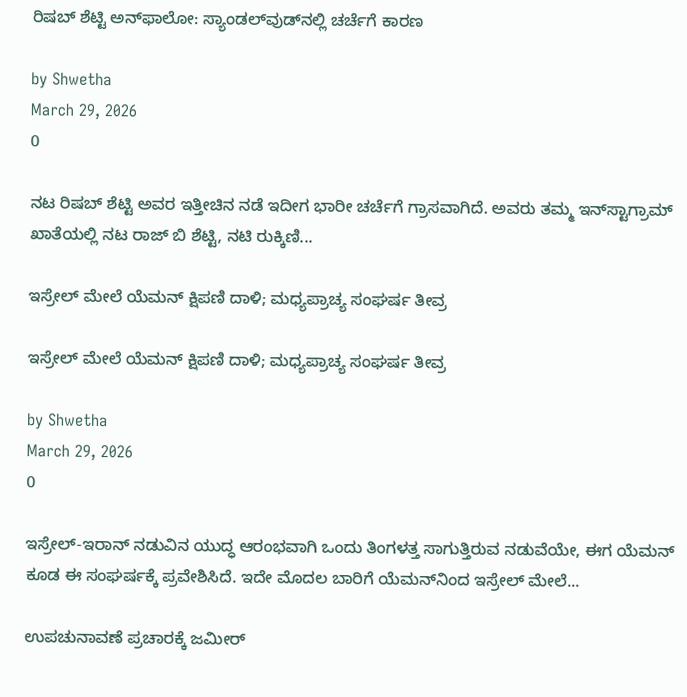ರಿಷಬ್ ಶೆಟ್ಟಿ ಅನ್‌ಫಾಲೋ: ಸ್ಯಾಂಡಲ್‌ವುಡ್‌ನಲ್ಲಿ ಚರ್ಚೆಗೆ ಕಾರಣ

by Shwetha
March 29, 2026
0

ನಟ ರಿಷಬ್ ಶೆಟ್ಟಿ ಅವರ ಇತ್ತೀಚಿನ ನಡೆ ಇದೀಗ ಭಾರೀ ಚರ್ಚೆಗೆ ಗ್ರಾಸವಾಗಿದೆ. ಅವರು ತಮ್ಮ ಇನ್‌ಸ್ಟಾಗ್ರಾಮ್ ಖಾತೆಯಲ್ಲಿ ನಟ ರಾಜ್ ಬಿ ಶೆಟ್ಟಿ, ನಟಿ ರುಕ್ಕಿಣಿ...

ಇಸ್ರೇಲ್ ಮೇಲೆ ಯೆಮನ್ ಕ್ಷಿಪಣಿ ದಾಳಿ; ಮಧ್ಯಪ್ರಾಚ್ಯ ಸಂಘರ್ಷ ತೀವ್ರ

ಇಸ್ರೇಲ್ ಮೇಲೆ ಯೆಮನ್ ಕ್ಷಿಪಣಿ ದಾಳಿ; ಮಧ್ಯಪ್ರಾಚ್ಯ ಸಂಘರ್ಷ ತೀವ್ರ

by Shwetha
March 29, 2026
0

ಇಸ್ರೇಲ್-ಇರಾನ್ ನಡುವಿನ ಯುದ್ಧ ಆರಂಭವಾಗಿ ಒಂದು ತಿಂಗಳತ್ತ ಸಾಗುತ್ತಿರುವ ನಡುವೆಯೇ, ಈಗ ಯೆಮನ್ ಕೂಡ ಈ ಸಂಘರ್ಷಕ್ಕೆ ಪ್ರವೇಶಿಸಿದೆ. ಇದೇ ಮೊದಲ ಬಾರಿಗೆ ಯೆಮನ್‌ನಿಂದ ಇಸ್ರೇಲ್ ಮೇಲೆ...

ಉಪಚುನಾವಣೆ ಪ್ರಚಾರಕ್ಕೆ ಜಮೀರ್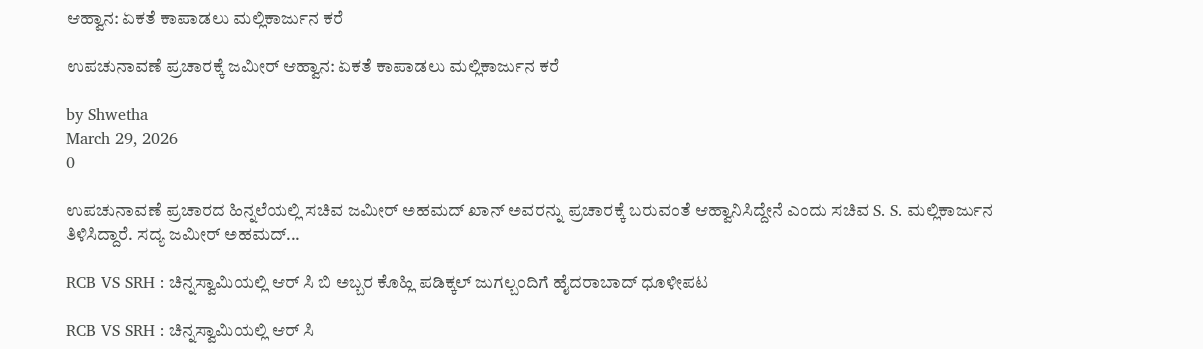ಆಹ್ವಾನ: ಏಕತೆ ಕಾಪಾಡಲು ಮಲ್ಲಿಕಾರ್ಜುನ ಕರೆ

ಉಪಚುನಾವಣೆ ಪ್ರಚಾರಕ್ಕೆ ಜಮೀರ್ ಆಹ್ವಾನ: ಏಕತೆ ಕಾಪಾಡಲು ಮಲ್ಲಿಕಾರ್ಜುನ ಕರೆ

by Shwetha
March 29, 2026
0

ಉಪಚುನಾವಣೆ ಪ್ರಚಾರದ ಹಿನ್ನಲೆಯಲ್ಲಿ ಸಚಿವ ಜಮೀರ್ ಅಹಮದ್ ಖಾನ್ ಅವರನ್ನು ಪ್ರಚಾರಕ್ಕೆ ಬರುವಂತೆ ಆಹ್ವಾನಿಸಿದ್ದೇನೆ ಎಂದು ಸಚಿವ S. S. ಮಲ್ಲಿಕಾರ್ಜುನ ತಿಳಿಸಿದ್ದಾರೆ. ಸದ್ಯ ಜಮೀರ್ ಅಹಮದ್...

RCB VS SRH : ಚಿನ್ನಸ್ವಾಮಿಯಲ್ಲಿ ಆರ್ ಸಿ ಬಿ ಅಬ್ಬರ ಕೊಹ್ಲಿ ಪಡಿಕ್ಕಲ್ ಜುಗಲ್ಬಂದಿಗೆ ಹೈದರಾಬಾದ್ ಧೂಳೀಪಟ

RCB VS SRH : ಚಿನ್ನಸ್ವಾಮಿಯಲ್ಲಿ ಆರ್ ಸಿ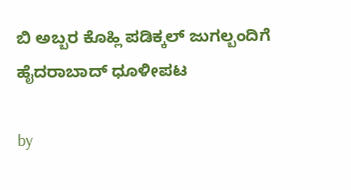ಬಿ ಅಬ್ಬರ ಕೊಹ್ಲಿ ಪಡಿಕ್ಕಲ್ ಜುಗಲ್ಬಂದಿಗೆ ಹೈದರಾಬಾದ್ ಧೂಳೀಪಟ

by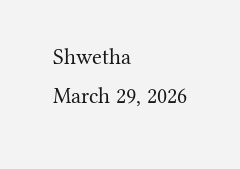Shwetha
March 29, 2026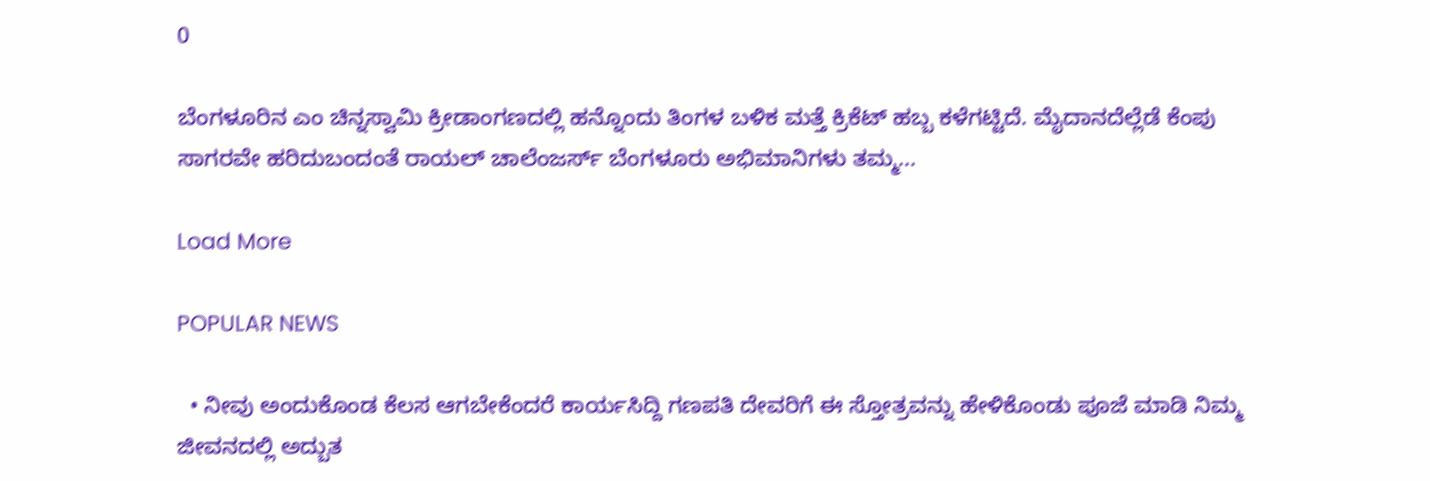0

ಬೆಂಗಳೂರಿನ ಎಂ ಚಿನ್ನಸ್ವಾಮಿ ಕ್ರೀಡಾಂಗಣದಲ್ಲಿ ಹನ್ನೊಂದು ತಿಂಗಳ ಬಳಿಕ ಮತ್ತೆ ಕ್ರಿಕೆಟ್ ಹಬ್ಬ ಕಳೆಗಟ್ಟಿದೆ. ಮೈದಾನದೆಲ್ಲೆಡೆ ಕೆಂಪು ಸಾಗರವೇ ಹರಿದುಬಂದಂತೆ ರಾಯಲ್ ಚಾಲೆಂಜರ್ಸ್ ಬೆಂಗಳೂರು ಅಭಿಮಾನಿಗಳು ತಮ್ಮ...

Load More

POPULAR NEWS

  • ನೀವು ಅಂದುಕೊಂಡ ಕೆಲಸ ಆಗಬೇಕೆಂದರೆ ಕಾರ್ಯಸಿದ್ದಿ ಗಣಪತಿ ದೇವರಿಗೆ ಈ ಸ್ತೋತ್ರವನ್ನು ಹೇಳಿಕೊಂಡು ಪೂಜೆ ಮಾಡಿ ನಿಮ್ಮ ಜೀವನದಲ್ಲಿ ಅದ್ಬುತ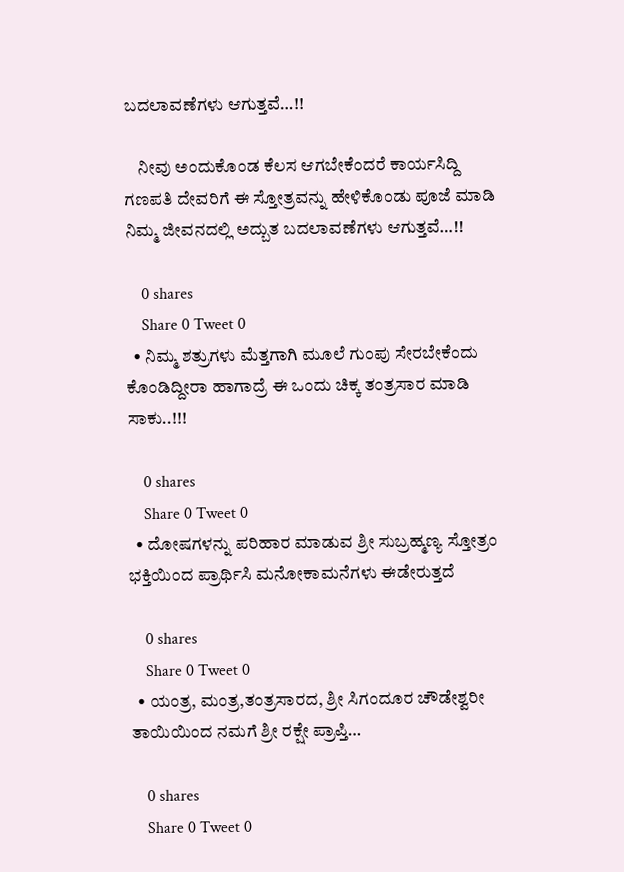ಬದಲಾವಣೆಗಳು ಆಗುತ್ತವೆ…!!

    ನೀವು ಅಂದುಕೊಂಡ ಕೆಲಸ ಆಗಬೇಕೆಂದರೆ ಕಾರ್ಯಸಿದ್ದಿ ಗಣಪತಿ ದೇವರಿಗೆ ಈ ಸ್ತೋತ್ರವನ್ನು ಹೇಳಿಕೊಂಡು ಪೂಜೆ ಮಾಡಿ ನಿಮ್ಮ ಜೀವನದಲ್ಲಿ ಅದ್ಬುತ ಬದಲಾವಣೆಗಳು ಆಗುತ್ತವೆ…!!

    0 shares
    Share 0 Tweet 0
  • ನಿಮ್ಮ ಶತ್ರುಗಳು ಮೆತ್ತಗಾಗಿ ಮೂಲೆ ಗುಂಪು ಸೇರಬೇಕೆಂದು ಕೊಂಡಿದ್ದೀರಾ ಹಾಗಾದ್ರೆ ಈ ಒಂದು ಚಿಕ್ಕ ತಂತ್ರಸಾರ ಮಾಡಿ ಸಾಕು..!!!

    0 shares
    Share 0 Tweet 0
  • ದೋಷಗಳನ್ನು ಪರಿಹಾರ ಮಾಡುವ ಶ್ರೀ ಸುಬ್ರಹ್ಮಣ್ಯ ಸ್ತೋತ್ರಂ ಭಕ್ತಿಯಿಂದ ಪ್ರಾರ್ಥಿಸಿ ಮನೋಕಾಮನೆಗಳು ಈಡೇರುತ್ತದೆ

    0 shares
    Share 0 Tweet 0
  • ಯಂತ್ರ, ಮಂತ್ರ,ತಂತ್ರಸಾರದ, ಶ್ರೀ ಸಿಗಂದೂರ ಚೌಡೇಶ್ವರೀ ತಾಯಿಯಿಂದ ನಮಗೆ ಶ್ರೀ ರಕ್ಷೇ ಪ್ರಾಪ್ತಿ…

    0 shares
    Share 0 Tweet 0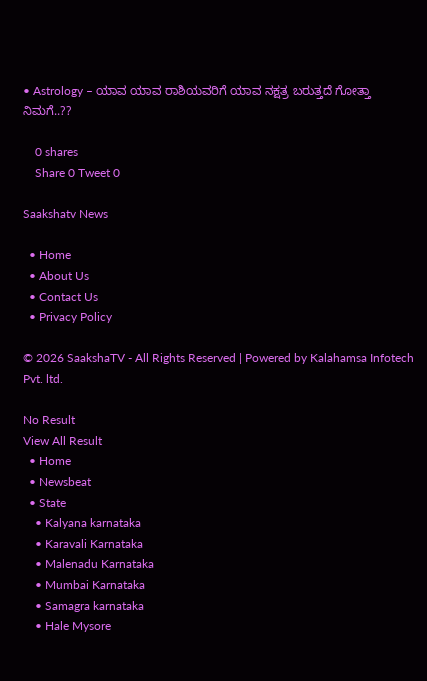• Astrology – ಯಾವ ಯಾವ ರಾಶಿಯವರಿಗೆ ಯಾವ ನಕ್ಷತ್ರ ಬರುತ್ತದೆ ಗೋತ್ತಾ ನಿಮಗೆ..??

    0 shares
    Share 0 Tweet 0

Saakshatv News

  • Home
  • About Us
  • Contact Us
  • Privacy Policy

© 2026 SaakshaTV - All Rights Reserved | Powered by Kalahamsa Infotech Pvt. ltd.

No Result
View All Result
  • Home
  • Newsbeat
  • State
    • Kalyana karnataka
    • Karavali Karnataka
    • Malenadu Karnataka
    • Mumbai Karnataka
    • Samagra karnataka
    • Hale Mysore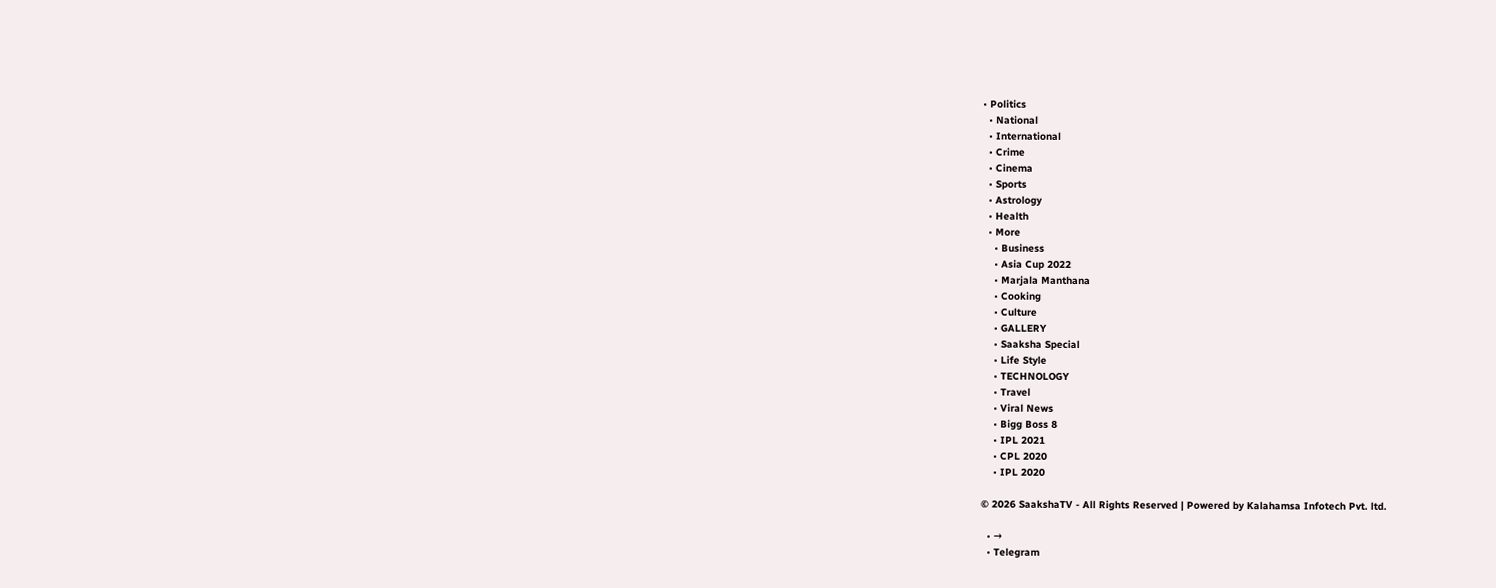• Politics
  • National
  • International
  • Crime
  • Cinema
  • Sports
  • Astrology
  • Health
  • More
    • Business
    • Asia Cup 2022
    • Marjala Manthana
    • Cooking
    • Culture
    • GALLERY
    • Saaksha Special
    • Life Style
    • TECHNOLOGY
    • Travel
    • Viral News
    • Bigg Boss 8
    • IPL 2021
    • CPL 2020
    • IPL 2020

© 2026 SaakshaTV - All Rights Reserved | Powered by Kalahamsa Infotech Pvt. ltd.

  • →
  • Telegram